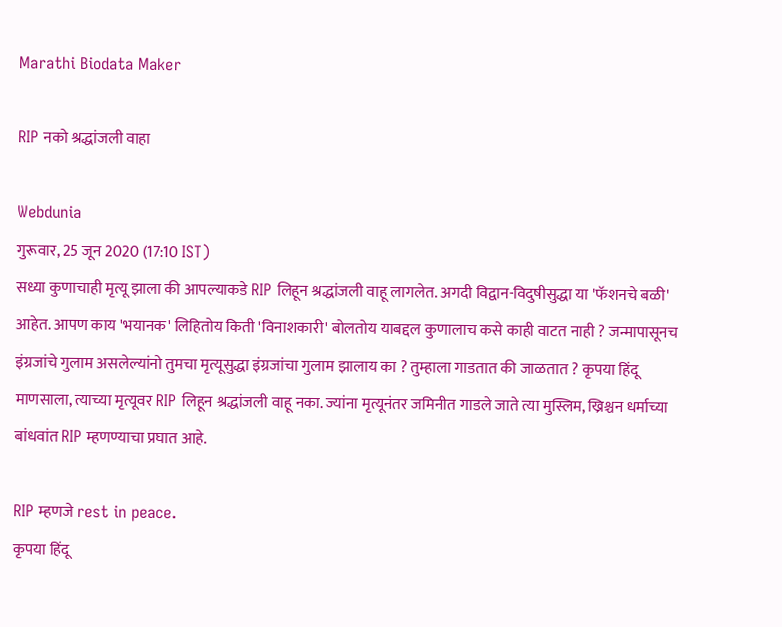Marathi Biodata Maker

RIP नको श्रद्धांजली वाहा

Webdunia
गुरूवार, 25 जून 2020 (17:10 IST)
सध्या कुणाचाही मृत्यू झाला की आपल्याकडे RIP लिहून श्रद्धांजली वाहू लागलेत. अगदी विद्वान-विदुषीसुद्धा या 'फॅशनचे बळी' आहेत. आपण काय 'भयानक' लिहितोय किती 'विनाशकारी' बोलतोय याबद्दल कुणालाच कसे काही वाटत नाही ? जन्मापासूनच इंग्रजांचे गुलाम असलेल्यांनो तुमचा मृत्यूसुद्धा इंग्रजांचा गुलाम झालाय का ? तुम्हाला गाडतात की जाळतात ? कृपया हिंदू माणसाला, त्याच्या मृत्यूवर RIP लिहून श्रद्धांजली वाहू नका. ज्यांना मृत्यूनंतर जमिनीत गाडले जाते त्या मुस्लिम, ख्रिश्चन धर्माच्या बांधवांत RIP म्हणण्याचा प्रघात आहे.

RIP म्हणजे rest in peace.
कृपया हिंदू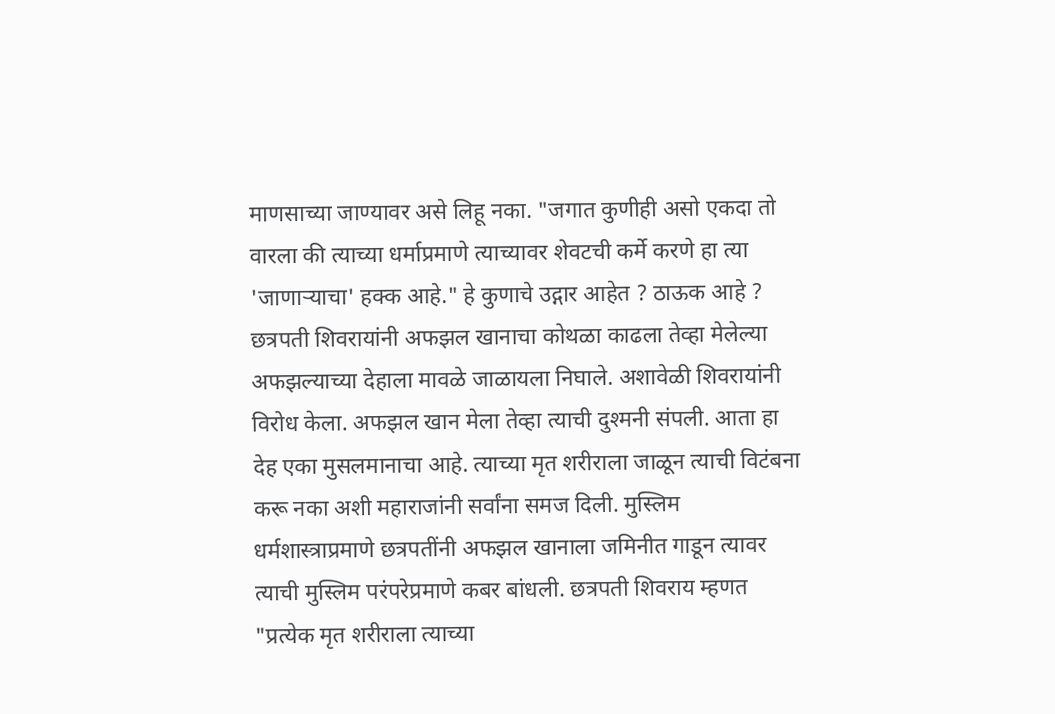माणसाच्या जाण्यावर असे लिहू नका. "जगात कुणीही असो एकदा तो वारला की त्याच्या धर्माप्रमाणे त्याच्यावर शेवटची कर्मे करणे हा त्या 'जाणाऱ्याचा' हक्क आहे." हे कुणाचे उद्गार आहेत ? ठाऊक आहे ? छत्रपती शिवरायांनी अफझल खानाचा कोथळा काढला तेव्हा मेलेल्या अफझल्याच्या देहाला मावळे जाळायला निघाले. अशावेळी शिवरायांनी विरोध केला. अफझल खान मेला तेव्हा त्याची दुश्मनी संपली. आता हा देह एका मुसलमानाचा आहे. त्याच्या मृत शरीराला जाळून त्याची विटंबना करू नका अशी महाराजांनी सर्वांना समज दिली. मुस्लिम धर्मशास्त्राप्रमाणे छत्रपतींनी अफझल खानाला जमिनीत गाडून त्यावर त्याची मुस्लिम परंपरेप्रमाणे कबर बांधली. छत्रपती शिवराय म्हणत "प्रत्येक मृत शरीराला त्याच्या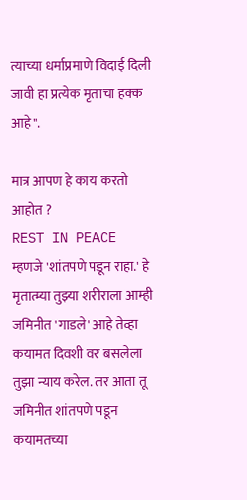त्याच्या धर्माप्रमाणे विदाई दिली जावी हा प्रत्येक मृताचा हक्क आहे".

मात्र आपण हे काय करतो आहोत ?
REST IN PEACE म्हणजे 'शांतपणे पडून राहा.' हे मृतात्म्या तुझ्या शरीराला आम्ही जमिनीत 'गाडले' आहे तेव्हा कयामत दिवशी वर बसलेला तुझा न्याय करेल. तर आता तू जमिनीत शांतपणे पडून कयामतच्या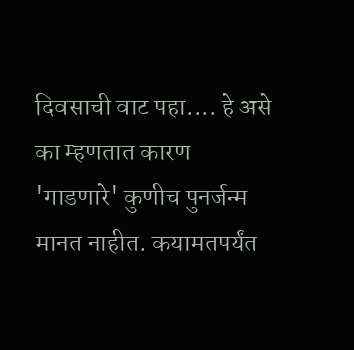दिवसाची वाट पहा.... हे असे का म्हणतात कारण 'गाडणारे' कुणीच पुनर्जन्म मानत नाहीत. कयामतपर्यंत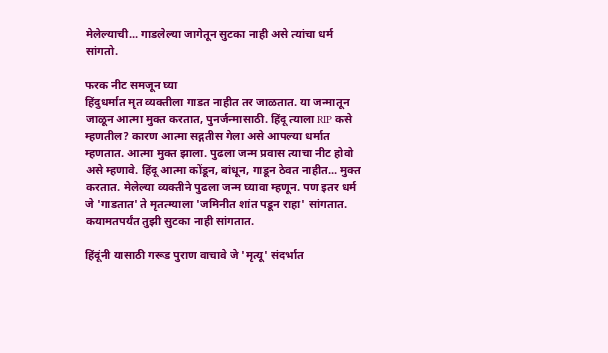मेलेल्याची... गाडलेल्या जागेतून सुटका नाही असे त्यांचा धर्म सांगतो.

फरक नीट समजून घ्या
हिंदुधर्मात मृत व्यक्तीला गाडत नाहीत तर जाळतात. या जन्मातून जाळून आत्मा मुक्त करतात, पुनर्जन्मासाठी. हिंदू त्याला RIP कसे म्हणतील? कारण आत्मा सद्गतीस गेला असे आपल्या धर्मात म्हणतात. आत्मा मुक्त झाला. पुढला जन्म प्रवास त्याचा नीट होवो असे म्हणावे. हिंदू आत्मा कोंडून, बांधून, गाडून ठेवत नाहीत... मुक्त करतात. मेलेल्या व्यक्तीने पुढला जन्म घ्यावा म्हणून. पण इतर धर्म जे 'गाडतात' ते मृतत्म्याला 'जमिनीत शांत पडून राहा' सांगतात. कयामतपर्यंत तुझी सुटका नाही सांगतात.

हिंदूंनी यासाठी गरूड पुराण वाचावे जे 'मृत्यू' संदर्भात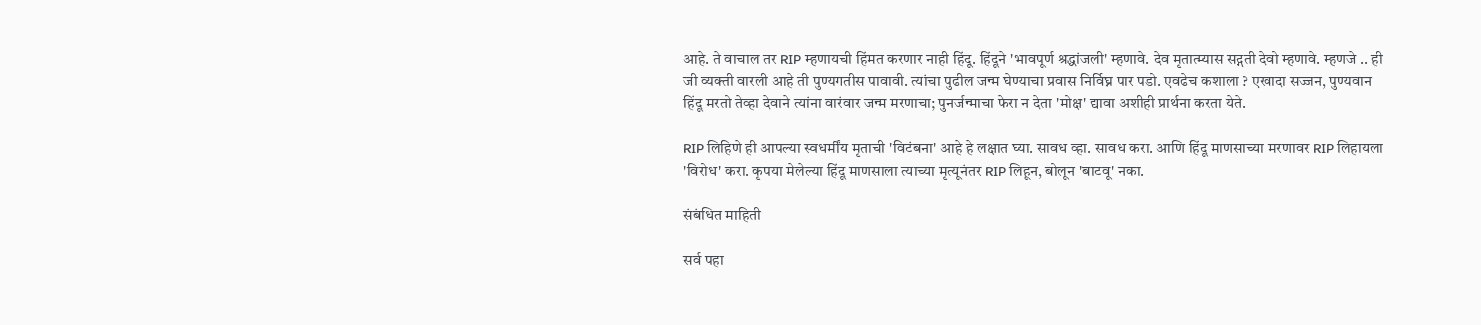आहे. ते वाचाल तर RIP म्हणायची हिंमत करणार नाही हिंदू. हिंदूने 'भावपूर्ण श्रद्धांजली' म्हणावे. देव मृतात्म्यास सद्गती देवो म्हणावे. म्हणजे .. ही जी व्यक्ती वारली आहे ती पुण्यगतीस पावावी. त्यांचा पुढील जन्म घेण्याचा प्रवास निर्विघ्न पार पडो. एवढेच कशाला ? एखादा सज्जन, पुण्यवान हिंदू मरतो तेव्हा देवाने त्यांना वारंवार जन्म मरणाचा; पुनर्जन्माचा फेरा न देता 'मोक्ष' द्यावा अशीही प्रार्थना करता येते.

RIP लिहिणे ही आपल्या स्वधर्मींय मृताची 'विटंबना' आहे हे लक्षात घ्या. सावध व्हा. सावध करा. आणि हिंदू माणसाच्या मरणावर RIP लिहायला 'विरोध' करा. कृपया मेलेल्या हिंदू माणसाला त्याच्या मृत्यूनंतर RIP लिहून, बोलून 'बाटवू' नका.

संबंधित माहिती

सर्व पहा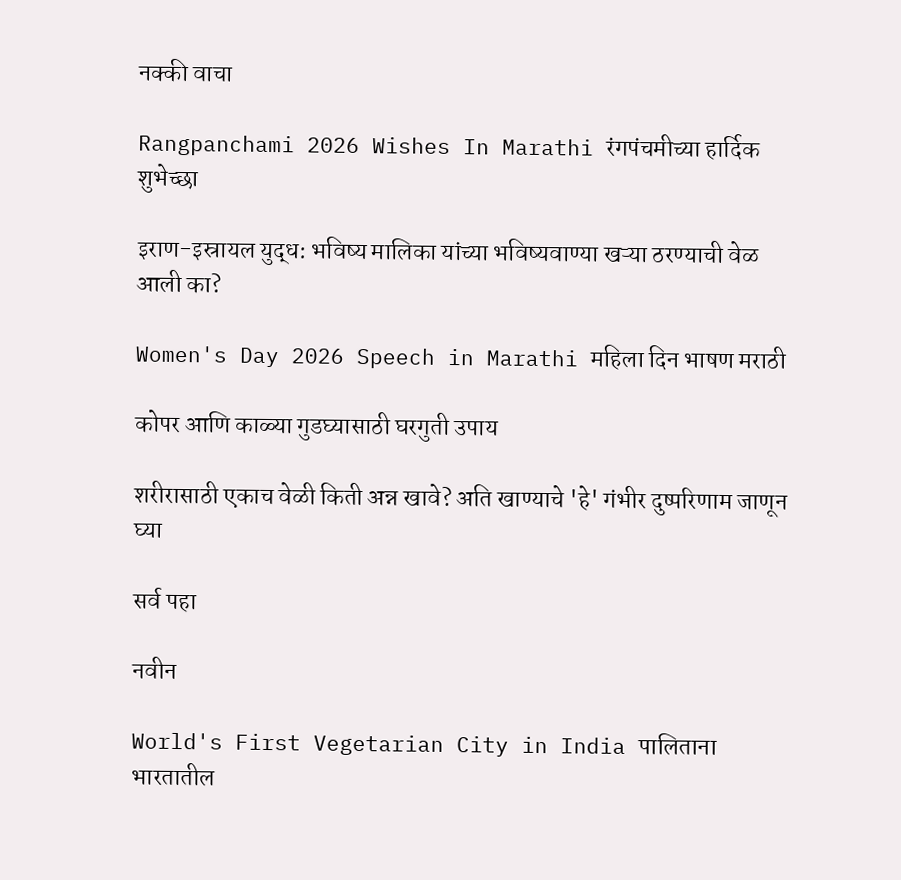नक्की वाचा

Rangpanchami 2026 Wishes In Marathi रंगपंचमीच्या हार्दिक शुभेच्छा

इराण-इस्रायल युद्ध: भविष्य मालिका यांच्या भविष्यवाण्या खऱ्या ठरण्याची वेळ आली का?

Women's Day 2026 Speech in Marathi महिला दिन भाषण मराठी

कोपर आणि काळ्या गुडघ्यासाठी घरगुती उपाय

शरीरासाठी एकाच वेळी किती अन्न खावे? अति खाण्याचे 'हे' गंभीर दुष्परिणाम जाणून घ्या

सर्व पहा

नवीन

World's First Vegetarian City in India पालिताना भारतातील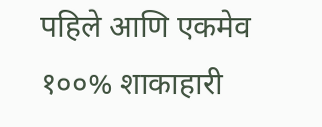पहिले आणि एकमेव १००% शाकाहारी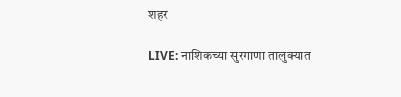शहर

LIVE: नाशिकच्या सुरगाणा तालुक्यात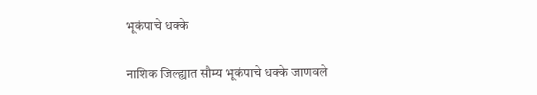भूकंपाचे धक्के

नाशिक जिल्ह्यात सौम्य भूकंपाचे धक्के जाणवले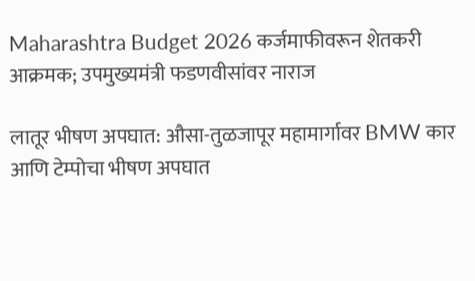Maharashtra Budget 2026 कर्जमाफीवरून शेतकरी आक्रमक; उपमुख्यमंत्री फडणवीसांवर नाराज

लातूर भीषण अपघात: औसा-तुळजापूर महामार्गावर BMW कार आणि टेम्पोचा भीषण अपघात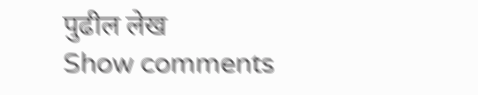पुढील लेख
Show comments